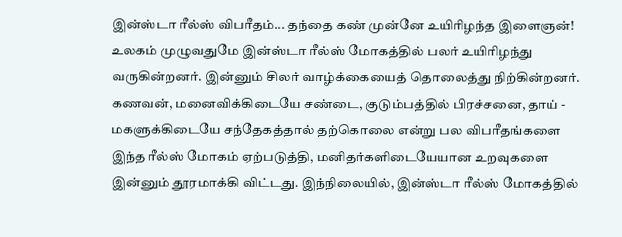இன்ஸ்டா ரீல்ஸ் விபரீதம்... தந்தை கண் முன்னே உயிரிழந்த இளைஞன்!
உலகம் முழுவதுமே இன்ஸ்டா ரீல்ஸ் மோகத்தில் பலர் உயிரிழந்து வருகின்றனர். இன்னும் சிலர் வாழ்க்கையைத் தொலைத்து நிற்கின்றனர். கணவன், மனைவிக்கிடையே சண்டை, குடும்பத்தில் பிரச்சனை, தாய் - மகளுக்கிடையே சந்தேகத்தால் தற்கொலை என்று பல விபரீதங்களை இந்த ரீல்ஸ் மோகம் ஏற்படுத்தி, மனிதர்களிடையேயான உறவுகளை இன்னும் தூரமாக்கி விட்டது. இந்நிலையில், இன்ஸ்டா ரீல்ஸ் மோகத்தில்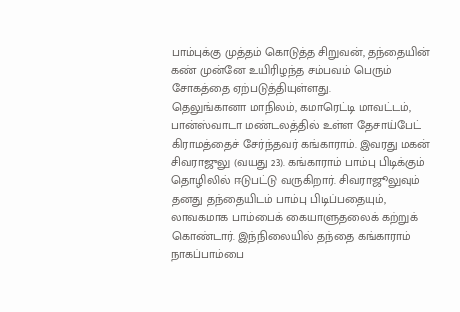பாம்புக்கு முத்தம் கொடுத்த சிறுவன், தந்தையின் கண் முன்னே உயிரிழந்த சம்பவம் பெரும் சோகத்தை ஏற்படுத்தியுள்ளது.
தெலுங்கானா மாநிலம், கமாரெட்டி மாவட்டம், பான்ஸ்வாடா மண்டலத்தில் உள்ள தேசாய்பேட் கிராமத்தைச் சேர்ந்தவர் கங்காராம். இவரது மகன் சிவராஜுலு (வயது 23). கங்காராம் பாம்பு பிடிக்கும் தொழிலில் ஈடுபட்டு வருகிறார். சிவராஜூலுவும் தனது தந்தையிடம் பாம்பு பிடிப்பதையும், லாவகமாக பாம்பைக் கையாளுதலைக் கற்றுக் கொண்டார். இந்நிலையில் தந்தை கங்காராம் நாகப்பாம்பை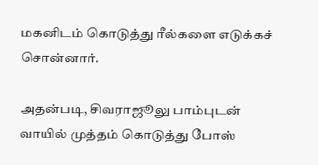மகனிடம் கொடுத்து ரீல்களை எடுக்கச் சொன்னார்.

அதன்படி, சிவராஜூலு பாம்புடன் வாயில் முத்தம் கொடுத்து போஸ்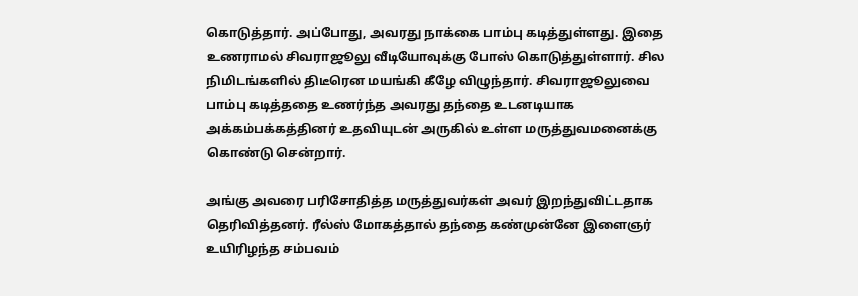கொடுத்தார். அப்போது, அவரது நாக்கை பாம்பு கடித்துள்ளது. இதை உணராமல் சிவராஜூலு வீடியோவுக்கு போஸ் கொடுத்துள்ளார். சில நிமிடங்களில் திடீரென மயங்கி கீழே விழுந்தார். சிவராஜூலுவை பாம்பு கடித்ததை உணர்ந்த அவரது தந்தை உடனடியாக அக்கம்பக்கத்தினர் உதவியுடன் அருகில் உள்ள மருத்துவமனைக்கு கொண்டு சென்றார்.

அங்கு அவரை பரிசோதித்த மருத்துவர்கள் அவர் இறந்துவிட்டதாக தெரிவித்தனர். ரீல்ஸ் மோகத்தால் தந்தை கண்முன்னே இளைஞர் உயிரிழந்த சம்பவம்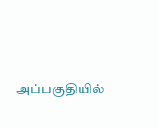அப்பகுதியில்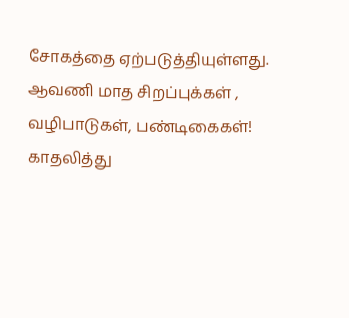சோகத்தை ஏற்படுத்தியுள்ளது.
ஆவணி மாத சிறப்புக்கள் , வழிபாடுகள், பண்டிகைகள்!
காதலித்து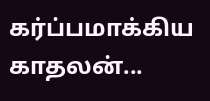கர்ப்பமாக்கிய காதலன்...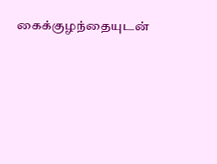கைக்குழந்தையுடன்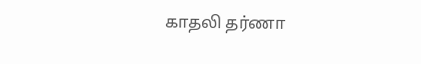காதலி தர்ணா